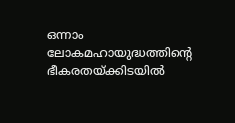ഒന്നാം ലോകമഹായുദ്ധത്തിന്റെ ഭീകരതയ്ക്കിടയിൽ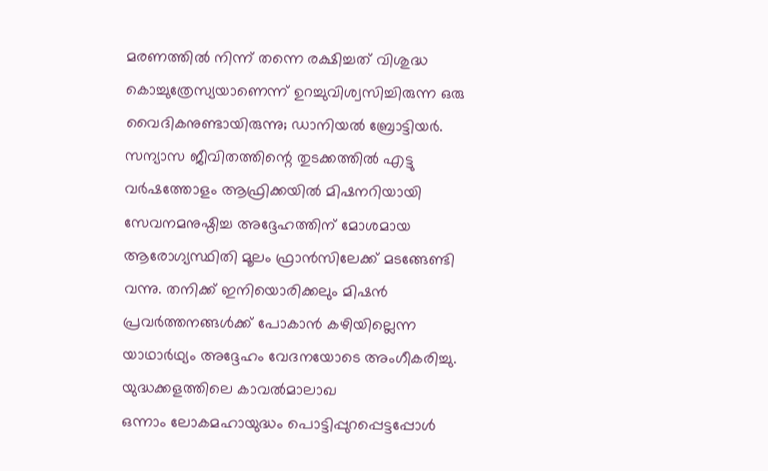മരണത്തിൽ നിന്ന് തന്നെ രക്ഷിച്ചത് വിശുദ്ധ കൊച്ചുത്രേസ്യയാണെന്ന് ഉറച്ചുവിശ്വസിച്ചിരുന്ന ഒരു വൈദികനുണ്ടായിരുന്നു; ഡാനിയൽ ബ്രോട്ടിയർ.
സന്യാസ ജീവിതത്തിന്റെ തുടക്കത്തിൽ എട്ടു വർഷത്തോളം ആഫ്രിക്കയിൽ മിഷനറിയായി സേവനമനുഷ്ഠിച്ച അദ്ദേഹത്തിന് മോശമായ ആരോഗ്യസ്ഥിതി മൂലം ഫ്രാൻസിലേക്ക് മടങ്ങേണ്ടി വന്നു. തനിക്ക് ഇനിയൊരിക്കലും മിഷൻ പ്രവർത്തനങ്ങൾക്ക് പോകാൻ കഴിയില്ലെന്ന യാഥാർഥ്യം അദ്ദേഹം വേദനയോടെ അംഗീകരിച്ചു.
യുദ്ധക്കളത്തിലെ കാവൽമാലാഖ
ഒന്നാം ലോകമഹായുദ്ധം പൊട്ടിപ്പുറപ്പെട്ടപ്പോൾ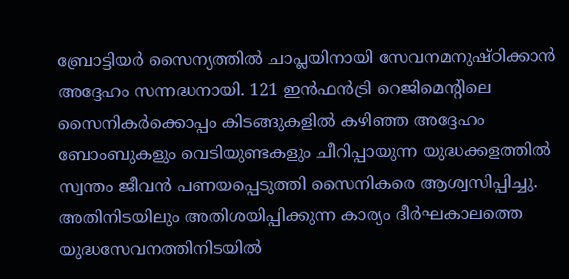ബ്രോട്ടിയർ സൈന്യത്തിൽ ചാപ്ലയിനായി സേവനമനുഷ്ഠിക്കാൻ അദ്ദേഹം സന്നദ്ധനായി. 121 ഇൻഫൻട്രി റെജിമെന്റിലെ സൈനികർക്കൊപ്പം കിടങ്ങുകളിൽ കഴിഞ്ഞ അദ്ദേഹം ബോംബുകളും വെടിയുണ്ടകളും ചീറിപ്പായുന്ന യുദ്ധക്കളത്തിൽ സ്വന്തം ജീവൻ പണയപ്പെടുത്തി സൈനികരെ ആശ്വസിപ്പിച്ചു. അതിനിടയിലും അതിശയിപ്പിക്കുന്ന കാര്യം ദീർഘകാലത്തെ യുദ്ധസേവനത്തിനിടയിൽ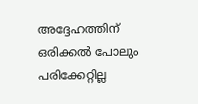അദ്ദേഹത്തിന് ഒരിക്കൽ പോലും പരിക്കേറ്റില്ല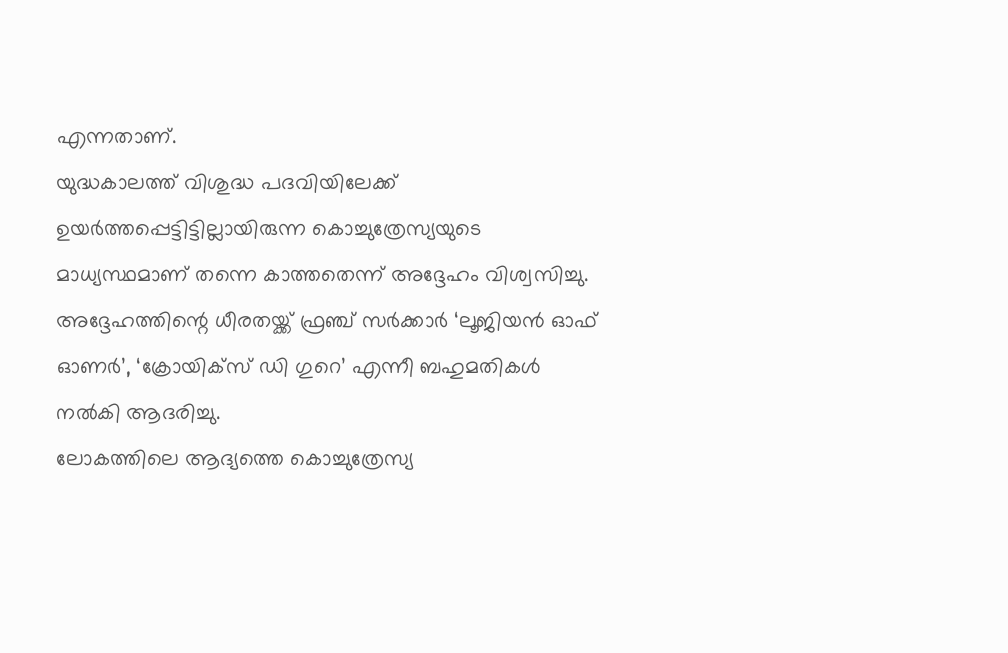എന്നതാണ്.
യുദ്ധകാലത്ത് വിശുദ്ധ പദവിയിലേക്ക് ഉയർത്തപ്പെട്ടിട്ടില്ലായിരുന്ന കൊച്ചുത്രേസ്യയുടെ മാധ്യസ്ഥമാണ് തന്നെ കാത്തതെന്ന് അദ്ദേഹം വിശ്വസിച്ചു. അദ്ദേഹത്തിന്റെ ധീരതയ്ക്ക് ഫ്രഞ്ച് സർക്കാർ ‘ലൂജിയൻ ഓഫ് ഓണർ’, ‘ക്രോയിക്സ് ഡി ഗുറെ’ എന്നീ ബഹുമതികൾ നൽകി ആദരിച്ചു.
ലോകത്തിലെ ആദ്യത്തെ കൊച്ചുത്രേസ്യ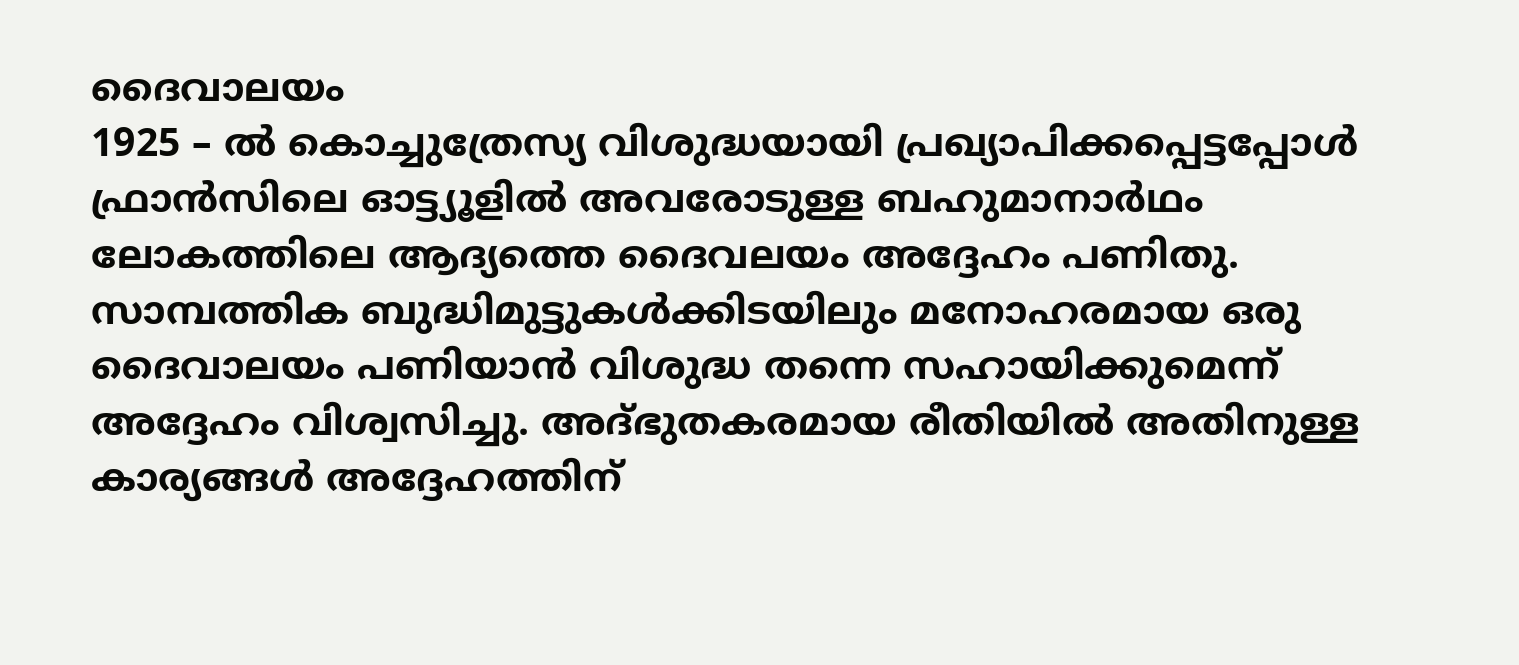ദൈവാലയം
1925 – ൽ കൊച്ചുത്രേസ്യ വിശുദ്ധയായി പ്രഖ്യാപിക്കപ്പെട്ടപ്പോൾ ഫ്രാൻസിലെ ഓട്ട്യൂളിൽ അവരോടുള്ള ബഹുമാനാർഥം ലോകത്തിലെ ആദ്യത്തെ ദൈവലയം അദ്ദേഹം പണിതു. സാമ്പത്തിക ബുദ്ധിമുട്ടുകൾക്കിടയിലും മനോഹരമായ ഒരു ദൈവാലയം പണിയാൻ വിശുദ്ധ തന്നെ സഹായിക്കുമെന്ന് അദ്ദേഹം വിശ്വസിച്ചു. അദ്ഭുതകരമായ രീതിയിൽ അതിനുള്ള കാര്യങ്ങൾ അദ്ദേഹത്തിന്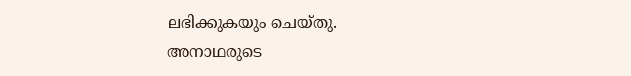ലഭിക്കുകയും ചെയ്തു.
അനാഥരുടെ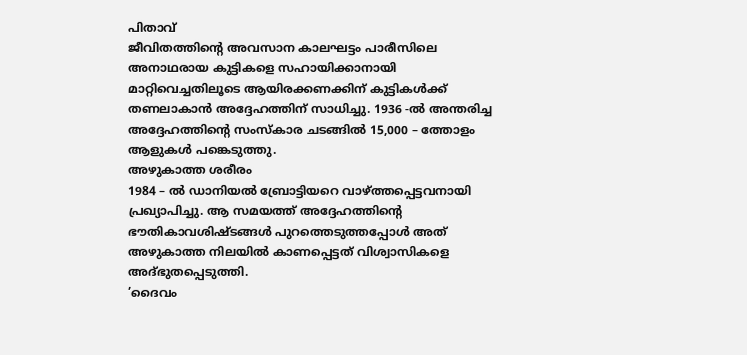പിതാവ്
ജീവിതത്തിന്റെ അവസാന കാലഘട്ടം പാരീസിലെ അനാഥരായ കുട്ടികളെ സഹായിക്കാനായി മാറ്റിവെച്ചതിലൂടെ ആയിരക്കണക്കിന് കുട്ടികൾക്ക് തണലാകാൻ അദ്ദേഹത്തിന് സാധിച്ചു. 1936 -ൽ അന്തരിച്ച അദ്ദേഹത്തിന്റെ സംസ്കാര ചടങ്ങിൽ 15,000 – ത്തോളം ആളുകൾ പങ്കെടുത്തു.
അഴുകാത്ത ശരീരം
1984 – ൽ ഡാനിയൽ ബ്രോട്ടിയറെ വാഴ്ത്തപ്പെട്ടവനായി പ്രഖ്യാപിച്ചു. ആ സമയത്ത് അദ്ദേഹത്തിന്റെ ഭൗതികാവശിഷ്ടങ്ങൾ പുറത്തെടുത്തപ്പോൾ അത് അഴുകാത്ത നിലയിൽ കാണപ്പെട്ടത് വിശ്വാസികളെ അദ്ഭുതപ്പെടുത്തി.
’ദൈവം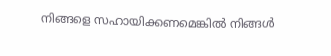നിങ്ങളെ സഹായിക്കണമെങ്കിൽ നിങ്ങൾ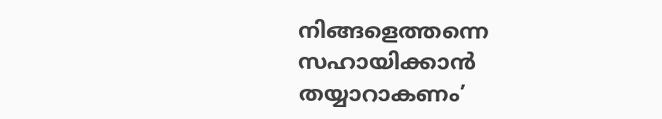നിങ്ങളെത്തന്നെ സഹായിക്കാൻ തയ്യാറാകണം’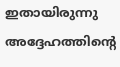ഇതായിരുന്നു അദ്ദേഹത്തിന്റെ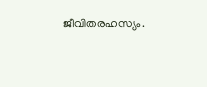ജീവിതരഹസ്യം.